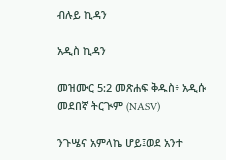ብሉይ ኪዳን

አዲስ ኪዳን

መዝሙር 5:2 መጽሐፍ ቅዱስ፥ አዲሱ መደበኛ ትርጒም (NASV)

ንጉሤና አምላኬ ሆይ፤ወደ አንተ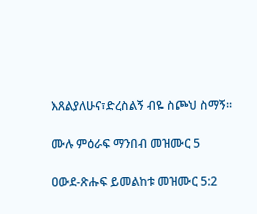እጸልያለሁና፣ድረስልኝ ብዬ ስጮህ ስማኝ።

ሙሉ ምዕራፍ ማንበብ መዝሙር 5

ዐውደ-ጽሑፍ ይመልከቱ መዝሙር 5:2